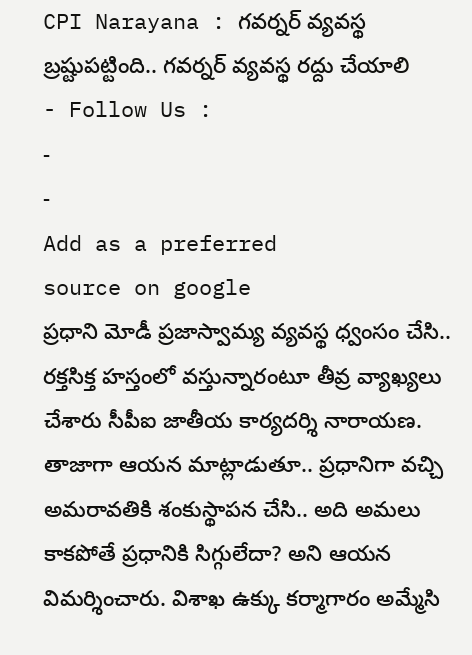CPI Narayana : గవర్నర్ వ్యవస్థ బ్రష్టుపట్టింది.. గవర్నర్ వ్యవస్థ రద్దు చేయాలి
- Follow Us :
-
-
Add as a preferred
source on google
ప్రధాని మోడీ ప్రజాస్వామ్య వ్యవస్థ ధ్వంసం చేసి.. రక్తసిక్త హస్తంలో వస్తున్నారంటూ తీవ్ర వ్యాఖ్యలు చేశారు సీపీఐ జాతీయ కార్యదర్శి నారాయణ. తాజాగా ఆయన మాట్లాడుతూ.. ప్రధానిగా వచ్చి అమరావతికి శంకుస్థాపన చేసి.. అది అమలు కాకపోతే ప్రధానికి సిగ్గులేదా? అని ఆయన విమర్శించారు. విశాఖ ఉక్కు కర్మాగారం అమ్మేసి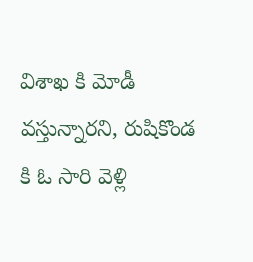విశాఖ కి మోడీ వస్తున్నారని, రుషికొండ కి ఓ సారి వెళ్లి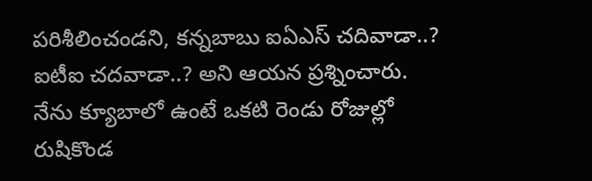పరిశీలించండని, కన్నబాబు ఐఏఎస్ చదివాడా..? ఐటీఐ చదవాడా..? అని ఆయన ప్రశ్నించారు. నేను క్యూబాలో ఉంటే ఒకటి రెండు రోజుల్లో రుషికొండ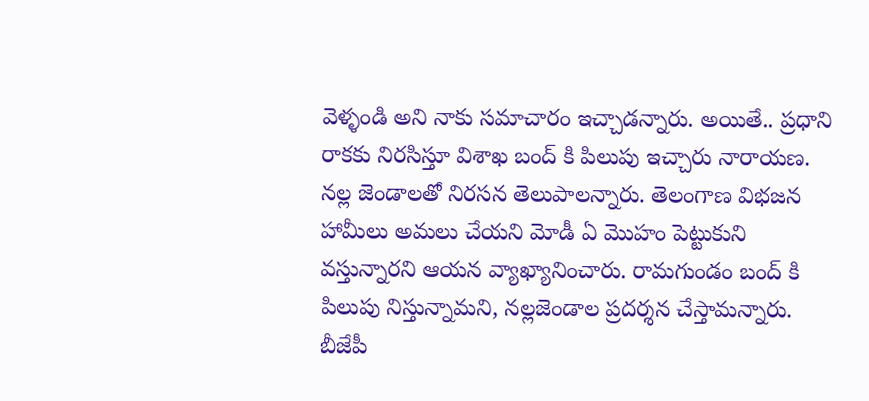వెళ్ళండి అని నాకు సమాచారం ఇచ్చాడన్నారు. అయితే.. ప్రధాని రాకకు నిరసిస్తూ విశాఖ బంద్ కి పిలుపు ఇచ్చారు నారాయణ. నల్ల జెండాలతో నిరసన తెలుపాలన్నారు. తెలంగాణ విభజన హామీలు అమలు చేయని మోడీ ఏ మొహం పెట్టుకుని వస్తున్నారని ఆయన వ్యాఖ్యానించారు. రామగుండం బంద్ కి పిలుపు నిస్తున్నామని, నల్లజెండాల ప్రదర్శన చేస్తామన్నారు. బీజేపీ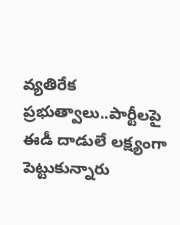వ్యతిరేక ప్రభుత్వాలు..పార్టీలపై ఈడీ దాడులే లక్ష్యంగా పెట్టుకున్నారు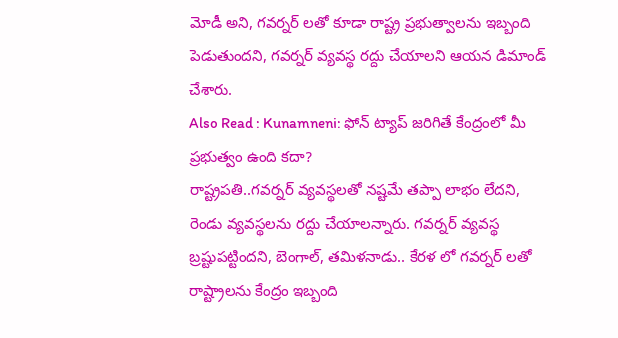మోడీ అని, గవర్నర్ లతో కూడా రాష్ట్ర ప్రభుత్వాలను ఇబ్బంది పెడుతుందని, గవర్నర్ వ్యవస్థ రద్దు చేయాలని ఆయన డిమాండ్ చేశారు.
Also Read : Kunamneni: ఫోన్ ట్యాప్ జరిగితే కేంద్రంలో మీ ప్రభుత్వం ఉంది కదా?
రాష్ట్రపతి..గవర్నర్ వ్యవస్థలతో నష్టమే తప్పా లాభం లేదని, రెండు వ్యవస్థలను రద్దు చేయాలన్నారు. గవర్నర్ వ్యవస్థ బ్రష్టుపట్టిందని, బెంగాల్, తమిళనాడు.. కేరళ లో గవర్నర్ లతో రాష్ట్రాలను కేంద్రం ఇబ్బంది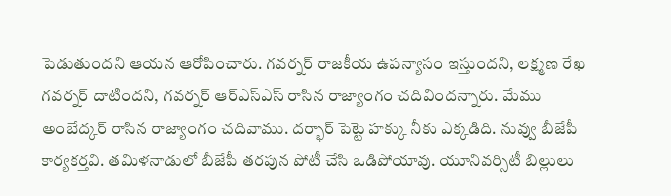పెడుతుందని ఆయన ఆరోపించారు. గవర్నర్ రాజకీయ ఉపన్యాసం ఇస్తుందని, లక్ష్మణ రేఖ గవర్నర్ దాటిందని, గవర్నర్ ఆర్ఎస్ఎస్ రాసిన రాజ్యాంగం చదివిందన్నారు. మేము అంబేద్కర్ రాసిన రాజ్యాంగం చదివాము. దర్భార్ పెట్టె హక్కు నీకు ఎక్కడిది. నువ్వు బీజేపీ కార్యకర్తవి. తమిళనాడులో బీజేపీ తరపున పోటీ చేసి ఒడిపోయావు. యూనివర్సిటీ బిల్లులు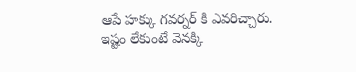ఆపే హక్కు గవర్నర్ కి ఎవరిచ్చారు. ఇష్టం లేకుంటే వెనక్కి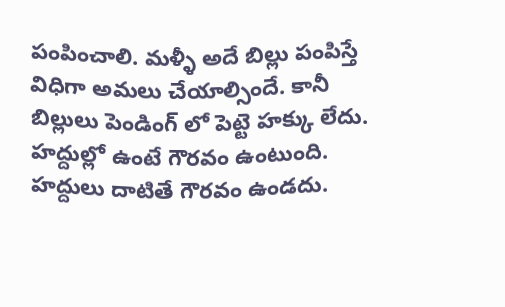పంపించాలి. మళ్ళీ అదే బిల్లు పంపిస్తే విధిగా అమలు చేయాల్సిందే. కానీ బిల్లులు పెండింగ్ లో పెట్టె హక్కు లేదు. హద్దుల్లో ఉంటే గౌరవం ఉంటుంది. హద్దులు దాటితే గౌరవం ఉండదు.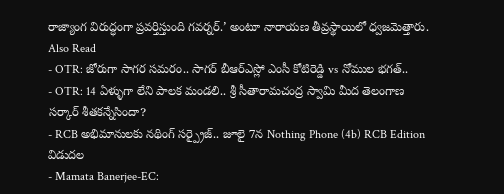రాజ్యాంగ విరుద్ధంగా ప్రవర్తిస్తుంది గవర్నర్.’ అంటూ నారాయణ తీవ్రస్థాయిలో ధ్వజమెత్తారు.
Also Read
- OTR: జోరుగా సాగర సమరం.. సాగర్ బీఆర్ఎస్లో ఎంసీ కోటిరెడ్డి vs నోముల భగత్..
- OTR: 14 ఏళ్ళుగా లేని పాలక మండలి.. శ్రీ సీతారామచంద్ర స్వామి మీద తెలంగాణ సర్కార్ శీతకన్నేసిందా?
- RCB అభిమానులకు నథింగ్ సర్ప్రైజ్.. జూలై 7న Nothing Phone (4b) RCB Edition విడుదల
- Mamata Banerjee-EC: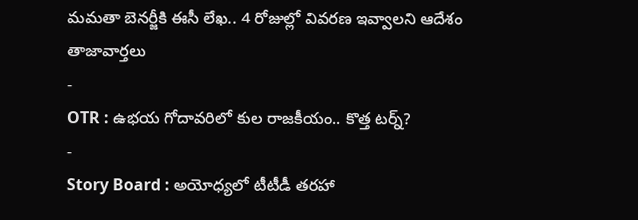మమతా బెనర్జీకి ఈసీ లేఖ.. 4 రోజుల్లో వివరణ ఇవ్వాలని ఆదేశం
తాజావార్తలు
-
OTR : ఉభయ గోదావరిలో కుల రాజకీయం.. కొత్త టర్న్?
-
Story Board : అయోధ్యలో టీటీడీ తరహా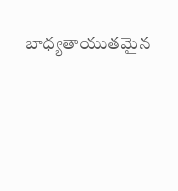బాధ్యతాయుతమైన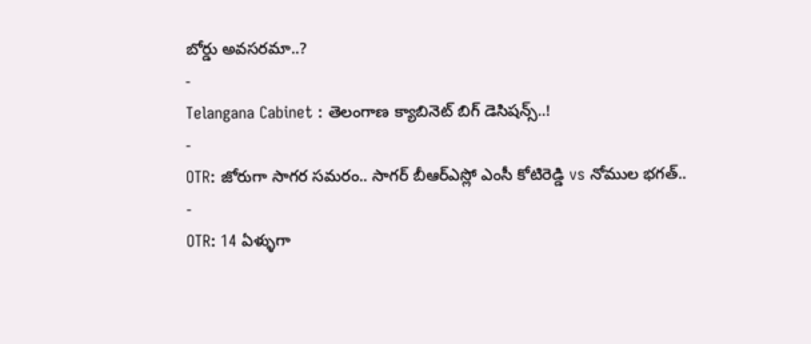బోర్డు అవసరమా..?
-
Telangana Cabinet : తెలంగాణ క్యాబినెట్ బిగ్ డెసిషన్స్..!
-
OTR: జోరుగా సాగర సమరం.. సాగర్ బీఆర్ఎస్లో ఎంసీ కోటిరెడ్డి vs నోముల భగత్..
-
OTR: 14 ఏళ్ళుగా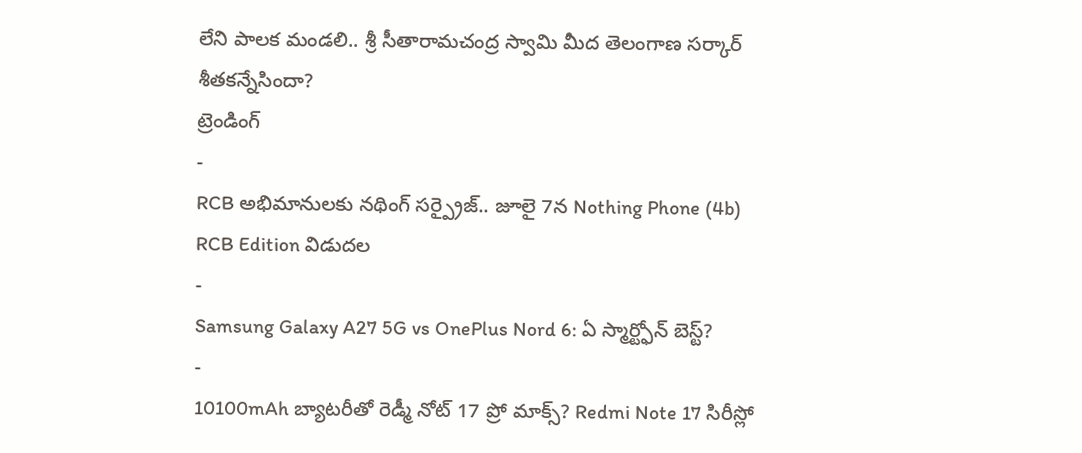లేని పాలక మండలి.. శ్రీ సీతారామచంద్ర స్వామి మీద తెలంగాణ సర్కార్ శీతకన్నేసిందా?
ట్రెండింగ్
-
RCB అభిమానులకు నథింగ్ సర్ప్రైజ్.. జూలై 7న Nothing Phone (4b) RCB Edition విడుదల
-
Samsung Galaxy A27 5G vs OnePlus Nord 6: ఏ స్మార్ట్ఫోన్ బెస్ట్?
-
10100mAh బ్యాటరీతో రెడ్మీ నోట్ 17 ప్రో మాక్స్? Redmi Note 17 సిరీస్లో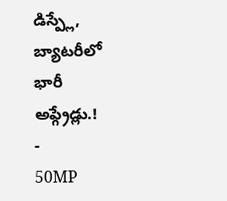డిస్ప్లే, బ్యాటరీలో భారీ అప్గ్రేడ్లు.!
-
50MP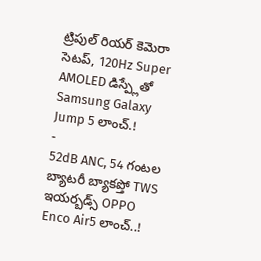ట్రిపుల్ రియర్ కెమెరా సెటప్, 120Hz Super AMOLED డిస్ప్లేతో Samsung Galaxy Jump 5 లాంచ్.!
-
52dB ANC, 54 గంటల బ్యాటరీ బ్యాకప్తో TWS ఇయర్బడ్స్ OPPO Enco Air5 లాంచ్..!